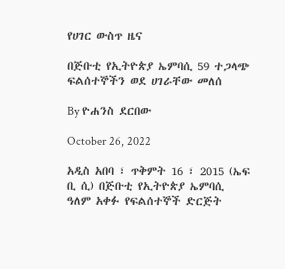የሀገር ውስጥ ዜና

በጅቡቲ የኢትዮጵያ ኤምባሲ 59 ተጋላጭ ፍልሰተኞችን ወደ ሀገራቸው መለሰ

By ዮሐንስ ደርበው

October 26, 2022

አዲስ አበባ ፣ ጥቅምት 16 ፣ 2015 (ኤፍ ቢ ሲ) በጅቡቲ የኢትዮጵያ ኤምባሲ ዓለም አቀፉ የፍልሰተኞች ድርጅት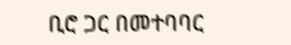ቢሮ ጋር በመተባባር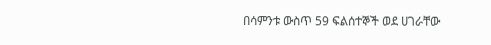በሳምንቱ ውስጥ 59 ፍልሰተኞች ወደ ሀገራቸው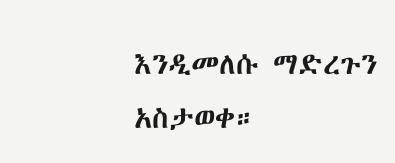እንዲመለሱ ማድረጉን አስታወቀ።